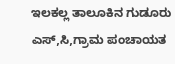ಇಲಕಲ್ಲ ತಾಲೂಕಿನ ಗುಡೂರು ಎಸ್,ಸಿ,ಗ್ರಾಮ ಪಂಚಾಯತ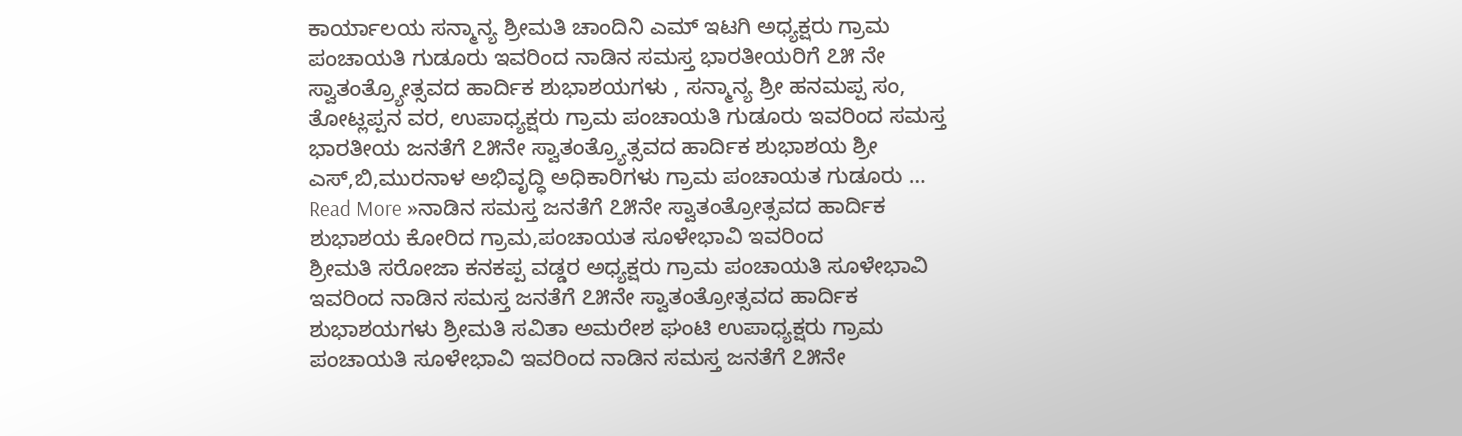ಕಾರ್ಯಾಲಯ ಸನ್ಮಾನ್ಯ ಶ್ರೀಮತಿ ಚಾಂದಿನಿ ಎಮ್ ಇಟಗಿ ಅಧ್ಯಕ್ಷರು ಗ್ರಾಮ ಪಂಚಾಯತಿ ಗುಡೂರು ಇವರಿಂದ ನಾಡಿನ ಸಮಸ್ತ ಭಾರತೀಯರಿಗೆ ೭೫ ನೇ ಸ್ವಾತಂತ್ರ್ಯೋತ್ಸವದ ಹಾರ್ದಿಕ ಶುಭಾಶಯಗಳು , ಸನ್ಮಾನ್ಯ ಶ್ರೀ ಹನಮಪ್ಪ ಸಂ, ತೋಟ್ಲಪ್ಪನ ವರ, ಉಪಾಧ್ಯಕ್ಷರು ಗ್ರಾಮ ಪಂಚಾಯತಿ ಗುಡೂರು ಇವರಿಂದ ಸಮಸ್ತ ಭಾರತೀಯ ಜನತೆಗೆ ೭೫ನೇ ಸ್ವಾತಂತ್ರ್ಯೊತ್ಸವದ ಹಾರ್ದಿಕ ಶುಭಾಶಯ ಶ್ರೀ ಎಸ್,ಬಿ,ಮುರನಾಳ ಅಭಿವೃದ್ಧಿ ಅಧಿಕಾರಿಗಳು ಗ್ರಾಮ ಪಂಚಾಯತ ಗುಡೂರು …
Read More »ನಾಡಿನ ಸಮಸ್ತ ಜನತೆಗೆ ೭೫ನೇ ಸ್ವಾತಂತ್ರೋತ್ಸವದ ಹಾರ್ದಿಕ ಶುಭಾಶಯ ಕೋರಿದ ಗ್ರಾಮ,ಪಂಚಾಯತ ಸೂಳೇಭಾವಿ ಇವರಿಂದ
ಶ್ರೀಮತಿ ಸರೋಜಾ ಕನಕಪ್ಪ ವಡ್ಡರ ಅಧ್ಯಕ್ಷರು ಗ್ರಾಮ ಪಂಚಾಯತಿ ಸೂಳೇಭಾವಿ ಇವರಿಂದ ನಾಡಿನ ಸಮಸ್ತ ಜನತೆಗೆ ೭೫ನೇ ಸ್ವಾತಂತ್ರೋತ್ಸವದ ಹಾರ್ದಿಕ ಶುಭಾಶಯಗಳು ಶ್ರೀಮತಿ ಸವಿತಾ ಅಮರೇಶ ಘಂಟಿ ಉಪಾಧ್ಯಕ್ಷರು ಗ್ರಾಮ ಪಂಚಾಯತಿ ಸೂಳೇಭಾವಿ ಇವರಿಂದ ನಾಡಿನ ಸಮಸ್ತ ಜನತೆಗೆ ೭೫ನೇ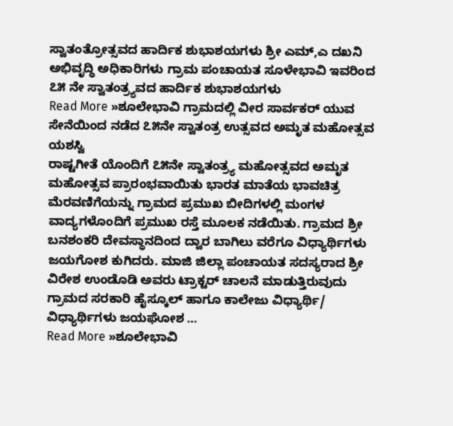ಸ್ವಾತಂತ್ರೋತ್ಸವದ ಹಾರ್ದಿಕ ಶುಭಾಶಯಗಳು ಶ್ರೀ ಎಮ್,ಎ ದಖನಿ ಅಭಿವೃದ್ಧಿ ಅಧಿಕಾರಿಗಳು ಗ್ರಾಮ ಪಂಚಾಯತ ಸೂಳೇಭಾವಿ ಇವರಿಂದ ೭೫ ನೇ ಸ್ವಾತಂತ್ರ್ಯವದ ಹಾರ್ದಿಕ ಶುಭಾಶಯಗಳು
Read More »ಶೂಲೇಭಾವಿ ಗ್ರಾಮದಲ್ಲಿ ವೀರ ಸಾರ್ವಕರ್ ಯುವ ಸೇನೆಯಿಂದ ನಡೆದ ೭೫ನೇ ಸ್ವಾತಂತ್ರ ಉತ್ಸವದ ಅಮೃತ ಮಹೋತ್ಸವ ಯಶಸ್ವಿ
ರಾಷ್ಟಗೀತೆ ಯೊಂದಿಗೆ ೭೫ನೇ ಸ್ವಾತಂತ್ರ್ಯ ಮಹೋತ್ಸವದ ಅಮೃತ ಮಹೋತ್ಸವ ಪ್ರಾರಂಭವಾಯಿತು ಭಾರತ ಮಾತೆಯ ಭಾವಚಿತ್ರ ಮೆರವಣಿಗೆಯನ್ನು ಗ್ರಾಮದ ಪ್ರಮುಖ ಬೀದಿಗಳಲ್ಲಿ ಮಂಗಳ ವಾದ್ಯಗಳೊಂದಿಗೆ ಪ್ರಮುಖ ರಸ್ತೆ ಮೂಲಕ ನಡೆಯಿತು. ಗ್ರಾಮದ ಶ್ರೀ ಬನಶಂಕರಿ ದೇವಸ್ಥಾನದಿಂದ ದ್ವಾರ ಬಾಗಿಲು ವರೆಗೂ ವಿಧ್ಯಾರ್ಥಿಗಳು ಜಯಗೋಶ ಕುಗಿದರು. ಮಾಜಿ ಜಿಲ್ಲಾ ಪಂಚಾಯತ ಸದಸ್ಯರಾದ ಶ್ರೀ ವಿರೇಶ ಉಂಡೊಡಿ ಅವರು ಟ್ರಾಕ್ಟರ್ ಚಾಲನೆ ಮಾಡುತ್ತಿರುವುದು ಗ್ರಾಮದ ಸರಕಾರಿ ಹೈಸ್ಕೂಲ್ ಹಾಗೂ ಕಾಲೇಜು ವಿಧ್ಯಾರ್ಥಿ/ ವಿಧ್ಯಾರ್ಥಿಗಳು ಜಯಘೋಶ …
Read More »ಶೂಲೇಭಾವಿ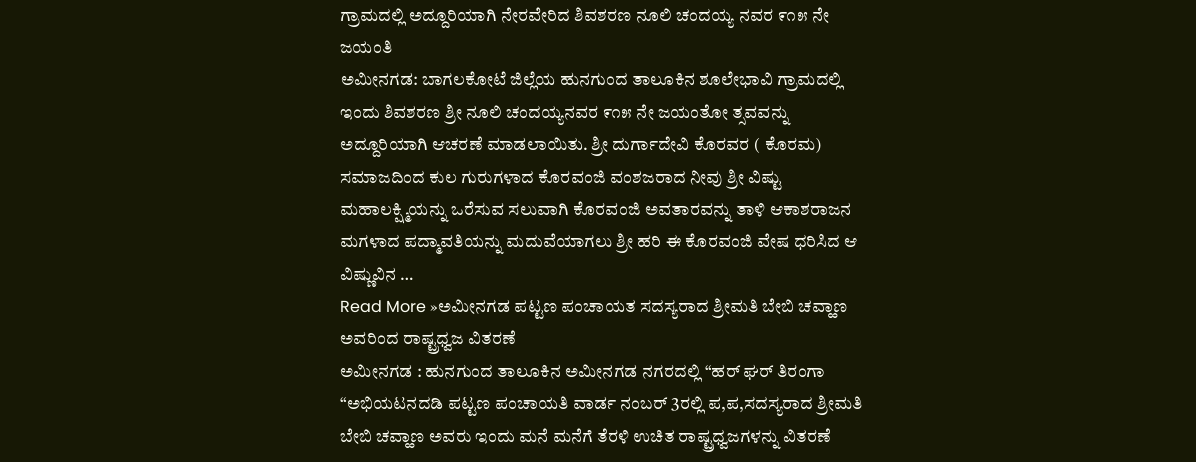ಗ್ರಾಮದಲ್ಲಿ ಅದ್ದೂರಿಯಾಗಿ ನೇರವೇರಿದ ಶಿವಶರಣ ನೂಲಿ ಚಂದಯ್ಯ ನವರ ೯೧೫ ನೇ ಜಯಂತಿ
ಅಮೀನಗಡ: ಬಾಗಲಕೋಟೆ ಜಿಲ್ಲೆಯ ಹುನಗುಂದ ತಾಲೂಕಿನ ಶೂಲೇಭಾವಿ ಗ್ರಾಮದಲ್ಲಿ ಇಂದು ಶಿವಶರಣ ಶ್ರೀ ನೂಲಿ ಚಂದಯ್ಯನವರ ೯೧೫ ನೇ ಜಯಂತೋ ತ್ಸವವನ್ನು ಅದ್ದೂರಿಯಾಗಿ ಆಚರಣೆ ಮಾಡಲಾಯಿತು. ಶ್ರೀ ದುರ್ಗಾದೇವಿ ಕೊರವರ ( ಕೊರಮ) ಸಮಾಜದಿಂದ ಕುಲ ಗುರುಗಳಾದ ಕೊರವಂಜಿ ವಂಶಜರಾದ ನೀವು ಶ್ರೀ ವಿಷ್ಟು ಮಹಾಲಕ್ಷ್ಮಿಯನ್ನು ಒರೆಸುವ ಸಲುವಾಗಿ ಕೊರವಂಜಿ ಅವತಾರವನ್ನು ತಾಳಿ ಆಕಾಶರಾಜನ ಮಗಳಾದ ಪದ್ಮಾವತಿಯನ್ನು ಮದುವೆಯಾಗಲು ಶ್ರೀ ಹರಿ ಈ ಕೊರವಂಜಿ ವೇಷ ಧರಿಸಿದ ಆ ವಿಷ್ಣುವಿನ …
Read More »ಅಮೀನಗಡ ಪಟ್ಟಣ ಪಂಚಾಯತ ಸದಸ್ಯರಾದ ಶ್ರೀಮತಿ ಬೇಬಿ ಚವ್ಹಾಣ ಅವರಿಂದ ರಾಷ್ಟ್ರಧ್ವಜ ವಿತರಣೆ
ಅಮೀನಗಡ : ಹುನಗುಂದ ತಾಲೂಕಿನ ಅಮೀನಗಡ ನಗರದಲ್ಲಿ “ಹರ್ ಘರ್ ತಿರಂಗಾ “ಅಭಿಯಟನದಡಿ ಪಟ್ಟಣ ಪಂಚಾಯತಿ ವಾರ್ಡ ನಂಬರ್ 3ರಲ್ಲಿ ಪ,ಪ,ಸದಸ್ಯರಾದ ಶ್ರೀಮತಿ ಬೇಬಿ ಚವ್ಹಾಣ ಅವರು ಇಂದು ಮನೆ ಮನೆಗೆ ತೆರಳಿ ಉಚಿತ ರಾಷ್ಟ್ರಧ್ವಜಗಳನ್ನು ವಿತರಣೆ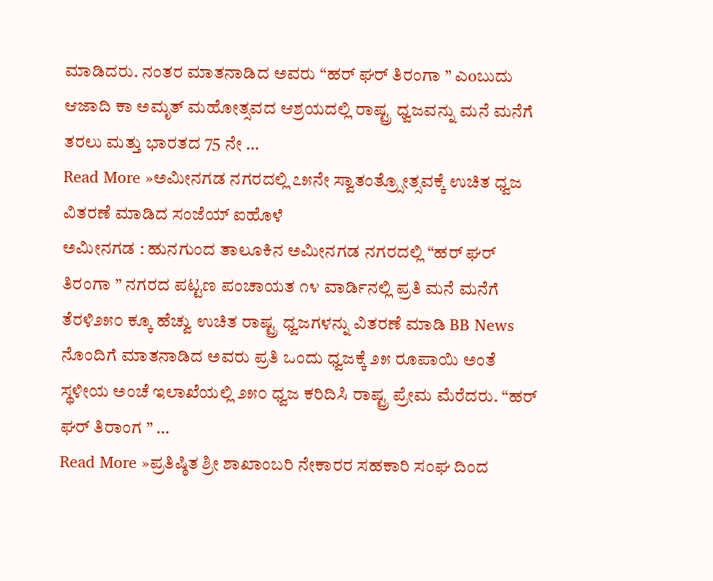ಮಾಡಿದರು. ನಂತರ ಮಾತನಾಡಿದ ಅವರು “ಹರ್ ಘರ್ ತಿರಂಗಾ ” ಎoಬುದು ಆಜಾದಿ ಕಾ ಅಮೃತ್ ಮಹೋತ್ಸವದ ಆಶ್ರಯದಲ್ಲಿ ರಾಷ್ಟ್ರ ಧ್ವಜವನ್ನು ಮನೆ ಮನೆಗೆ ತರಲು ಮತ್ತು ಭಾರತದ 75 ನೇ …
Read More »ಅಮೀನಗಡ ನಗರದಲ್ಲಿ ೭೫ನೇ ಸ್ವಾತಂತ್ರ್ಸೋತ್ಸವಕ್ಕೆ ಉಚಿತ ಧ್ವಜ ವಿತರಣೆ ಮಾಡಿದ ಸಂಜೆಯ್ ಐಹೊಳೆ
ಅಮೀನಗಡ : ಹುನಗುಂದ ತಾಲೂಕಿನ ಅಮೀನಗಡ ನಗರದಲ್ಲಿ “ಹರ್ ಘರ್ ತಿರಂಗಾ ” ನಗರದ ಪಟ್ಟಣ ಪಂಚಾಯತ ೧೪ ವಾರ್ಡಿನಲ್ಲಿ ಪ್ರತಿ ಮನೆ ಮನೆಗೆ ತೆರಳಿ೨೫೦ ಕ್ಕೂ ಹೆಚ್ವು ಉಚಿತ ರಾಷ್ಟ್ರ ಧ್ವಜಗಳನ್ನು ವಿತರಣೆ ಮಾಡಿ BB News ನೊಂದಿಗೆ ಮಾತನಾಡಿದ ಅವರು ಪ್ರತಿ ಒಂದು ಧ್ವಜಕ್ಕೆ ೨೫ ರೂಪಾಯಿ ಅಂತೆ ಸ್ಥಳೀಯ ಅಂಚೆ ಇಲಾಖೆಯಲ್ಲಿ ೨೫೦ ಧ್ವಜ ಕರಿದಿಸಿ ರಾಷ್ಟ್ರ ಪ್ರೇಮ ಮೆರೆದರು. “ಹರ್ ಘರ್ ತಿರಾಂಗ ” …
Read More »ಪ್ರತಿಷ್ಠಿತ ಶ್ರೀ ಶಾಖಾಂಬರಿ ನೇಕಾರರ ಸಹಕಾರಿ ಸಂಘ ದಿಂದ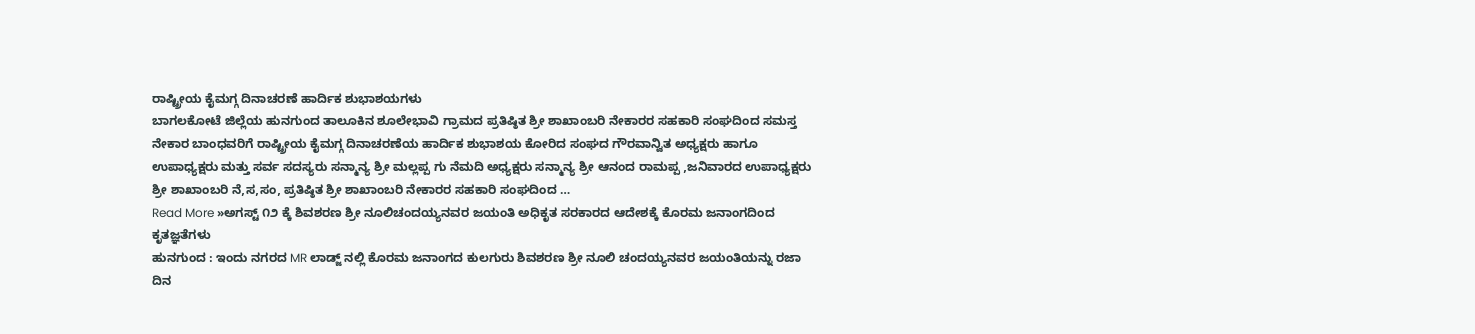ರಾಷ್ಟ್ರೀಯ ಕೈಮಗ್ಗ ದಿನಾಚರಣೆ ಹಾರ್ದಿಕ ಶುಭಾಶಯಗಳು
ಬಾಗಲಕೋಟೆ ಜಿಲ್ಲೆಯ ಹುನಗುಂದ ತಾಲೂಕಿನ ಶೂಲೇಭಾವಿ ಗ್ರಾಮದ ಪ್ರತಿಷ್ಠಿತ ಶ್ರೀ ಶಾಖಾಂಬರಿ ನೇಕಾರರ ಸಹಕಾರಿ ಸಂಘದಿಂದ ಸಮಸ್ತ ನೇಕಾರ ಬಾಂಧವರಿಗೆ ರಾಷ್ಟ್ರೀಯ ಕೈಮಗ್ಗ ದಿನಾಚರಣೆಯ ಹಾರ್ದಿಕ ಶುಭಾಶಯ ಕೋರಿದ ಸಂಘದ ಗೌರವಾನ್ವಿತ ಅಧ್ಯಕ್ಷರು ಹಾಗೂ ಉಪಾಧ್ಯಕ್ಷರು ಮತ್ತು ಸರ್ವ ಸದಸ್ಯರು ಸನ್ಮಾನ್ಯ ಶ್ರೀ ಮಲ್ಲಪ್ಪ ಗು ನೆಮದಿ ಅಧ್ಯಕ್ಷರು ಸನ್ಮಾನ್ಯ ಶ್ರೀ ಆನಂದ ರಾಮಪ್ಪ ,ಜನಿವಾರದ ಉಪಾಧ್ಯಕ್ಷರು ಶ್ರೀ ಶಾಖಾಂಬರಿ ನೆ,ಸ,ಸಂ, ಪ್ರತಿಷ್ಠಿತ ಶ್ರೀ ಶಾಖಾಂಬರಿ ನೇಕಾರರ ಸಹಕಾರಿ ಸಂಘದಿಂದ …
Read More »ಅಗಸ್ಟ್ ೧೨ ಕ್ಕೆ ಶಿವಶರಣ ಶ್ರೀ ನೂಲಿಚಂದಯ್ಯನವರ ಜಯಂತಿ ಅಧಿಕೃತ ಸರಕಾರದ ಆದೇಶಕ್ಕೆ ಕೊರಮ ಜನಾಂಗದಿಂದ ಕೃತಜ್ಞತೆಗಳು
ಹುನಗುಂದ : ಇಂದು ನಗರದ MR ಲಾಡ್ಜ್ ನಲ್ಲಿ ಕೊರಮ ಜನಾಂಗದ ಕುಲಗುರು ಶಿವಶರಣ ಶ್ರೀ ನೂಲಿ ಚಂದಯ್ಯನವರ ಜಯಂತಿಯನ್ನು ರಜಾ ದಿನ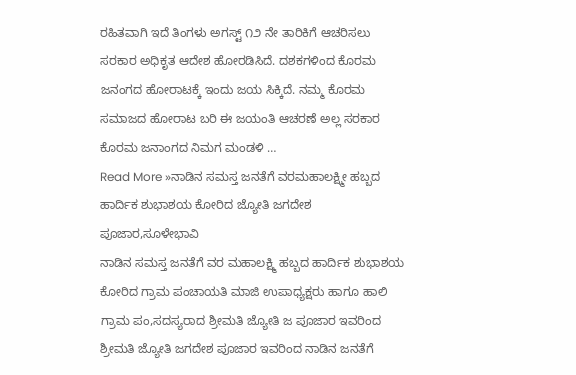ರಹಿತವಾಗಿ ಇದೆ ತಿಂಗಳು ಅಗಸ್ಟ್ ೧೨ ನೇ ತಾರಿಕಿಗೆ ಆಚರಿಸಲು ಸರಕಾರ ಅಧಿಕೃತ ಆದೇಶ ಹೋರಡಿಸಿದೆ. ದಶಕಗಳಿಂದ ಕೊರಮ ಜನಂಗದ ಹೋರಾಟಕ್ಕೆ ಇಂದು ಜಯ ಸಿಕ್ಕಿದೆ. ನಮ್ಮ ಕೊರಮ ಸಮಾಜದ ಹೋರಾಟ ಬರಿ ಈ ಜಯಂತಿ ಆಚರಣೆ ಅಲ್ಲ ಸರಕಾರ ಕೊರಮ ಜನಾಂಗದ ನಿಮಗ ಮಂಡಳಿ …
Read More »ನಾಡಿನ ಸಮಸ್ತ ಜನತೆಗೆ ವರಮಹಾಲಕ್ಷ್ಮೀ ಹಬ್ಬದ ಹಾರ್ದಿಕ ಶುಭಾಶಯ ಕೋರಿದ ಜ್ಯೋತಿ ಜಗದೇಶ ಪೂಜಾರ,ಸೂಳೇಭಾವಿ
ನಾಡಿನ ಸಮಸ್ತ ಜನತೆಗೆ ವರ ಮಹಾಲಕ್ಷ್ಮಿ ಹಬ್ಬದ ಹಾರ್ದಿಕ ಶುಭಾಶಯ ಕೋರಿದ ಗ್ರಾಮ ಪಂಚಾಯತಿ ಮಾಜಿ ಉಪಾಧ್ಯಕ್ಷರು ಹಾಗೂ ಹಾಲಿ ಗ್ರಾಮ ಪಂ,ಸದಸ್ಯರಾದ ಶ್ರೀಮತಿ ಜ್ಯೋತಿ ಜ ಪೂಜಾರ ಇವರಿಂದ ಶ್ರೀಮತಿ ಜ್ಯೋತಿ ಜಗದೇಶ ಪೂಜಾರ ಇವರಿಂದ ನಾಡಿನ ಜನತೆಗೆ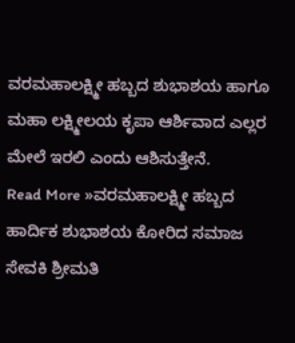ವರಮಹಾಲಕ್ಷ್ಮೀ ಹಬ್ಬದ ಶುಭಾಶಯ ಹಾಗೂ ಮಹಾ ಲಕ್ಷ್ಮೀಲಯ ಕೃಪಾ ಆರ್ಶಿವಾದ ಎಲ್ಲರ ಮೇಲೆ ಇರಲಿ ಎಂದು ಆಶಿಸುತ್ತೇನೆ.
Read More »ವರಮಹಾಲಕ್ಷ್ಮೀ ಹಬ್ಬದ ಹಾರ್ದಿಕ ಶುಭಾಶಯ ಕೋರಿದ ಸಮಾಜ ಸೇವಕಿ ಶ್ರೀಮತಿ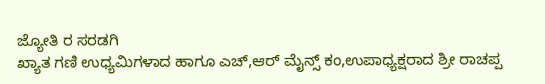ಜ್ಯೋತಿ ರ ಸರಡಗಿ
ಖ್ಯಾತ ಗಣಿ ಉಧ್ಯಮಿಗಳಾದ ಹಾಗೂ ಎಚ್,ಆರ್ ಮೈನ್ಸ್ ಕಂ,ಉಪಾಧ್ಯಕ್ಷರಾದ ಶ್ರೀ ರಾಚಪ್ಪ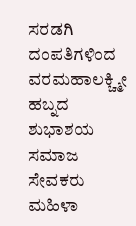ಸರಡಗಿ ದಂಪತಿಗಳಿಂದ ವರಮಹಾಲಕ್ಚ್ಮೀ ಹಬ್ನದ ಶುಭಾಶಯ ಸಮಾಜ ಸೇವಕರು ಮಹಿಳಾ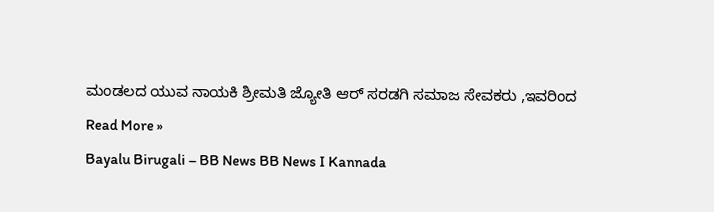ಮಂಡಲದ ಯುವ ನಾಯಕಿ ಶ್ರೀಮತಿ ಜ್ಯೋತಿ ಆರ್ ಸರಡಗಿ ಸಮಾಜ ಸೇವಕರು ,ಇವರಿಂದ
Read More »
Bayalu Birugali – BB News BB News I Kannada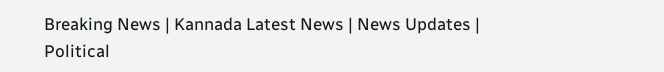Breaking News | Kannada Latest News | News Updates | Political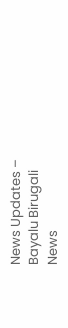News Updates – Bayalu Birugali News